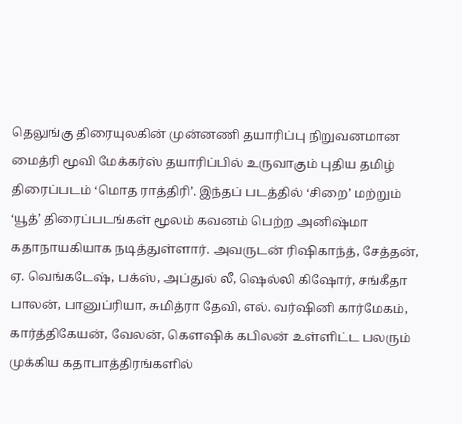தெலுங்கு திரையுலகின் முன்னணி தயாரிப்பு நிறுவனமான மைத்ரி மூவி மேக்கர்ஸ் தயாரிப்பில் உருவாகும் புதிய தமிழ் திரைப்படம் ‘மொத ராத்திரி’. இந்தப் படத்தில் ‘சிறை’ மற்றும் ‘யூத்’ திரைப்படங்கள் மூலம் கவனம் பெற்ற அனிஷ்மா கதாநாயகியாக நடித்துள்ளார். அவருடன் ரிஷிகாந்த், சேத்தன், ஏ. வெங்கடேஷ், பக்ஸ், அப்துல் லீ, ஷெல்லி கிஷோர், சங்கீதா பாலன், பானுப்ரியா, சுமித்ரா தேவி, எல். வர்ஷினி கார்மேகம், கார்த்திகேயன், வேலன், கௌஷிக் கபிலன் உள்ளிட்ட பலரும் முக்கிய கதாபாத்திரங்களில்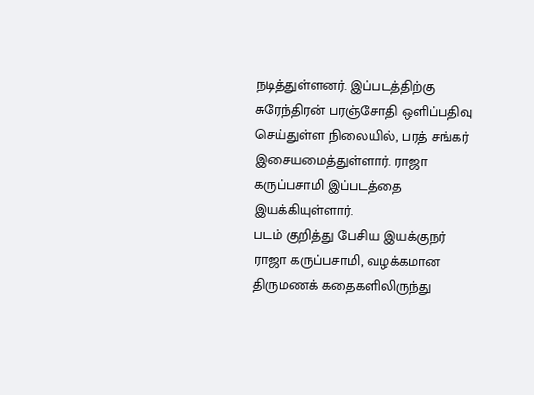நடித்துள்ளனர். இப்படத்திற்கு சுரேந்திரன் பரஞ்சோதி ஒளிப்பதிவு செய்துள்ள நிலையில், பரத் சங்கர் இசையமைத்துள்ளார். ராஜா கருப்பசாமி இப்படத்தை இயக்கியுள்ளார்.
படம் குறித்து பேசிய இயக்குநர் ராஜா கருப்பசாமி, வழக்கமான திருமணக் கதைகளிலிருந்து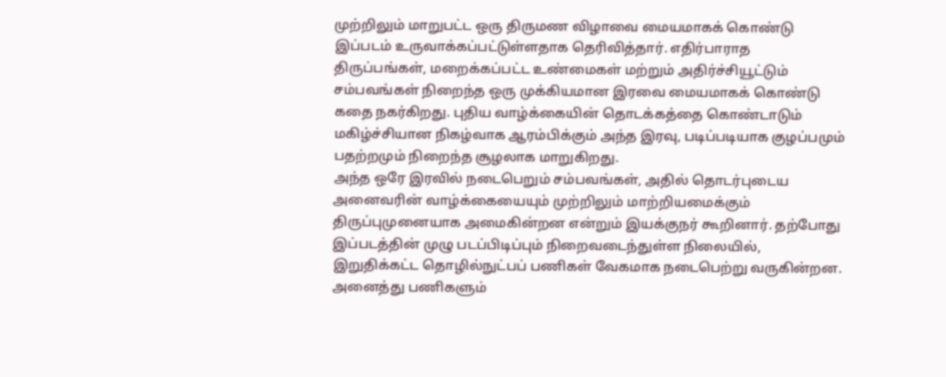முற்றிலும் மாறுபட்ட ஒரு திருமண விழாவை மையமாகக் கொண்டு இப்படம் உருவாக்கப்பட்டுள்ளதாக தெரிவித்தார். எதிர்பாராத திருப்பங்கள், மறைக்கப்பட்ட உண்மைகள் மற்றும் அதிர்ச்சியூட்டும் சம்பவங்கள் நிறைந்த ஒரு முக்கியமான இரவை மையமாகக் கொண்டு கதை நகர்கிறது. புதிய வாழ்க்கையின் தொடக்கத்தை கொண்டாடும் மகிழ்ச்சியான நிகழ்வாக ஆரம்பிக்கும் அந்த இரவு, படிப்படியாக குழப்பமும் பதற்றமும் நிறைந்த சூழலாக மாறுகிறது.
அந்த ஒரே இரவில் நடைபெறும் சம்பவங்கள், அதில் தொடர்புடைய அனைவரின் வாழ்க்கையையும் முற்றிலும் மாற்றியமைக்கும் திருப்புமுனையாக அமைகின்றன என்றும் இயக்குநர் கூறினார். தற்போது இப்படத்தின் முழு படப்பிடிப்பும் நிறைவடைந்துள்ள நிலையில், இறுதிக்கட்ட தொழில்நுட்பப் பணிகள் வேகமாக நடைபெற்று வருகின்றன. அனைத்து பணிகளும்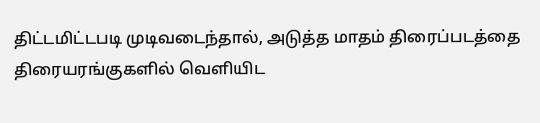திட்டமிட்டபடி முடிவடைந்தால், அடுத்த மாதம் திரைப்படத்தை திரையரங்குகளில் வெளியிட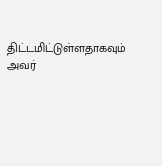திட்டமிட்டுள்ளதாகவும் அவர்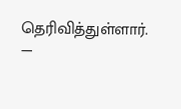தெரிவித்துள்ளார்.
—